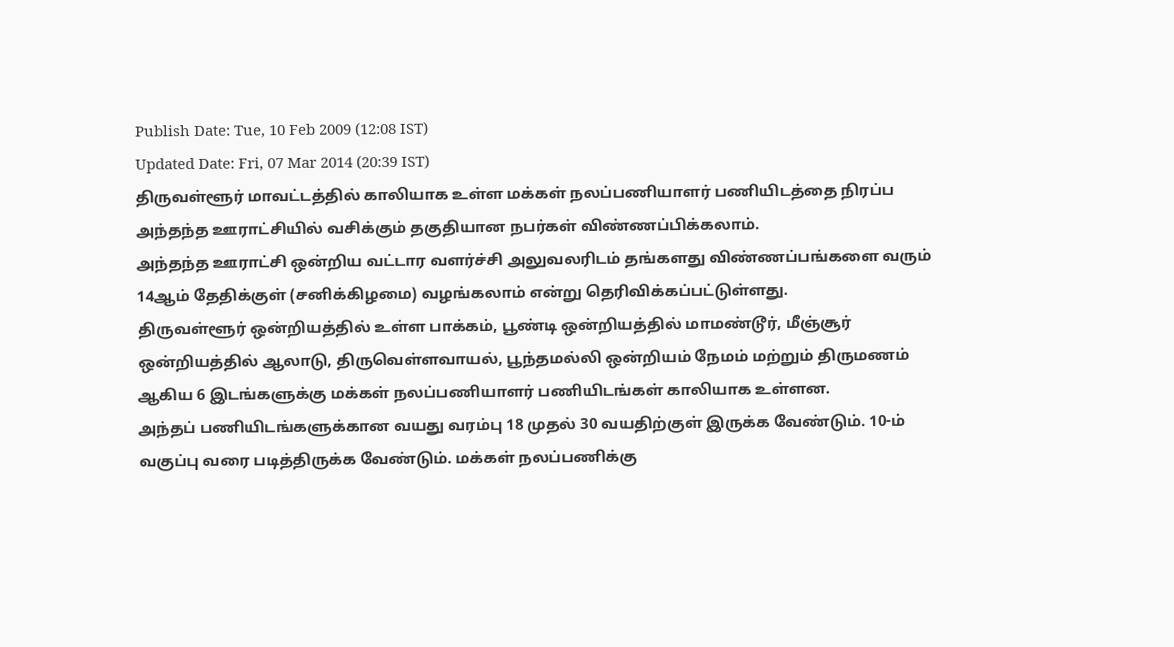Publish Date: Tue, 10 Feb 2009 (12:08 IST)
Updated Date: Fri, 07 Mar 2014 (20:39 IST)
திருவள்ளூர் மாவட்டத்தில் காலியாக உள்ள மக்கள் நலப்பணியாளர் பணியிடத்தை நிரப்ப அந்தந்த ஊராட்சியில் வசிக்கும் தகுதியான நபர்கள் விண்ணப்பிக்கலாம்.
அந்தந்த ஊராட்சி ஒன்றிய வட்டார வளர்ச்சி அலுவலரிடம் தங்களது விண்ணப்பங்களை வரும் 14ஆம் தேதிக்குள் (சனிக்கிழமை) வழங்கலாம் என்று தெரிவிக்கப்பட்டுள்ளது.
திருவள்ளூர் ஒன்றியத்தில் உள்ள பாக்கம், பூண்டி ஒன்றியத்தில் மாமண்டூர், மீஞ்சூர் ஒன்றியத்தில் ஆலாடு, திருவெள்ளவாயல், பூந்தமல்லி ஒன்றியம் நேமம் மற்றும் திருமணம் ஆகிய 6 இடங்களுக்கு மக்கள் நலப்பணியாளர் பணியிடங்கள் காலியாக உள்ளன.
அந்தப் பணியிடங்களுக்கான வயது வரம்பு 18 முதல் 30 வயதிற்குள் இருக்க வேண்டும். 10-ம் வகுப்பு வரை படித்திருக்க வேண்டும். மக்கள் நலப்பணிக்கு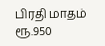பிரதி மாதம் ரூ.950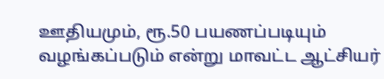ஊதியமும், ரூ.50 பயணப்படியும் வழங்கப்படும் என்று மாவட்ட ஆட்சியர்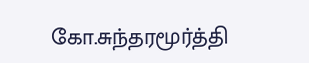கோ.சுந்தரமூர்த்தி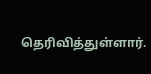தெரிவித்துள்ளார்.